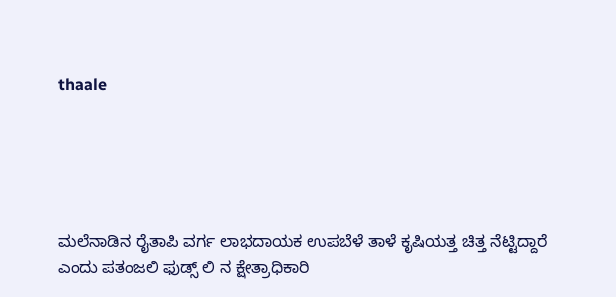thaale





ಮಲೆನಾಡಿನ ರೈತಾಪಿ ವರ್ಗ ಲಾಭದಾಯಕ ಉಪಬೆಳೆ ತಾಳೆ ಕೃಷಿಯತ್ತ ಚಿತ್ತ ನೆಟ್ಟಿದ್ದಾರೆ ಎಂದು ಪತಂಜಲಿ ಫುಡ್ಸ್ ಲಿ ನ ಕ್ಷೇತ್ರಾಧಿಕಾರಿ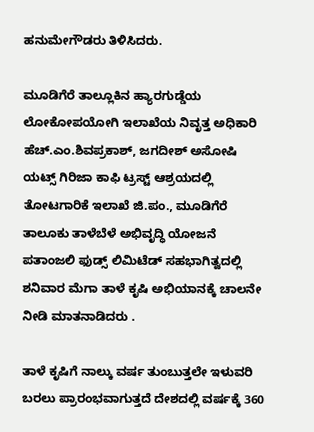ಹನುಮೇಗೌಡರು ತಿಳಿಸಿದರು.

ಮೂಡಿಗೆರೆ ತಾಲ್ಲೂಕಿನ ಹ್ಯಾರಗುಡ್ಡೆಯ ಲೋಕೋಪಯೋಗಿ ಇಲಾಖೆಯ ನಿವೃತ್ತ ಅಧಿಕಾರಿ ಹೆಚ್.ಎಂ.ಶಿವಪ್ರಕಾಶ್, ಜಗದೀಶ್ ಅಸೋಷಿ ಯಟ್ಸ್ ಗಿರಿಜಾ ಕಾಫಿ ಟ್ರಸ್ಟ್ ಆಶ್ರಯದಲ್ಲಿ ತೋಟಗಾರಿಕೆ ಇಲಾಖೆ ಜಿ.ಪಂ., ಮೂಡಿಗೆರೆ ತಾಲೂಕು ತಾಳೆಬೆಳೆ ಅಭಿವೃದ್ಧಿ ಯೋಜನೆ ಪತಾಂಜಲಿ ಫುಡ್ಸ್ ಲಿಮಿಟೆಡ್ ಸಹಭಾಗಿತ್ವದಲ್ಲಿ ಶನಿವಾರ ಮೆಗಾ ತಾಳೆ ಕೃಷಿ ಅಭಿಯಾನಕ್ಕೆ ಚಾಲನೇ ನೀಡಿ ಮಾತನಾಡಿದರು .

ತಾಳೆ ಕೃಷಿಗೆ ನಾಲ್ಕು ವರ್ಷ ತುಂಬುತ್ತಲೇ ಇಳುವರಿ ಬರಲು ಪ್ರಾರಂಭವಾಗುತ್ತದೆ ದೇಶದಲ್ಲಿ ವರ್ಷಕ್ಕೆ 360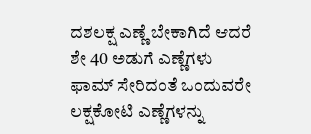ದಶಲಕ್ಷ ಎಣ್ಣೆ ಬೇಕಾಗಿದೆ ಆದರೆ ಶೇ 40 ಅಡುಗೆ ಎಣ್ಣೆಗಳು ಫಾಮ್ ಸೇರಿದಂತೆ ಒಂದುವರೇ ಲಕ್ಷಕೋಟಿ ಎಣ್ಣೆಗಳನ್ನು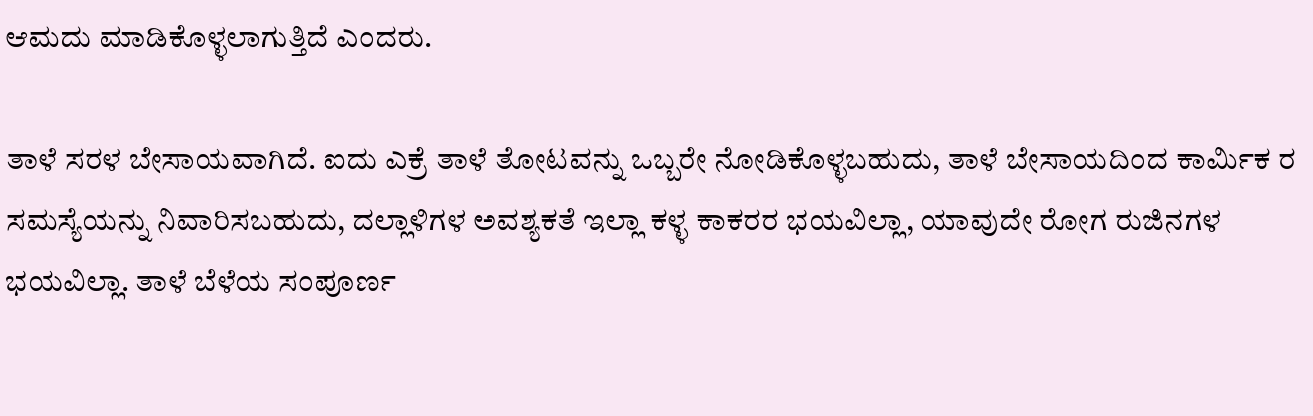ಆಮದು ಮಾಡಿಕೊಳ್ಳಲಾಗುತ್ತಿದೆ ಎಂದರು.

ತಾಳೆ ಸರಳ ಬೇಸಾಯವಾಗಿದೆ. ಐದು ಎಕ್ರೆ ತಾಳೆ ತೋಟವನ್ನು ಒಬ್ಬರೇ ನೋಡಿಕೊಳ್ಳಬಹುದು, ತಾಳೆ ಬೇಸಾಯದಿಂದ ಕಾರ್ಮಿಕ ರ ಸಮಸ್ಯೆಯನ್ನು ನಿವಾರಿಸಬಹುದು, ದಲ್ಲಾಳಿಗಳ ಅವಶ್ಯಕತೆ ಇಲ್ಲಾ ಕಳ್ಳ ಕಾಕರರ ಭಯವಿಲ್ಲಾ, ಯಾವುದೇ ರೋಗ ರುಜಿನಗಳ ಭಯವಿಲ್ಲಾ. ತಾಳೆ ಬೆಳೆಯ ಸಂಪೂರ್ಣ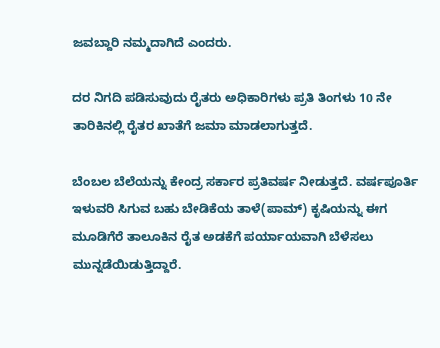ಜವಬ್ದಾರಿ ನಮ್ಮದಾಗಿದೆ ಎಂದರು.

ದರ ನಿಗದಿ ಪಡಿಸುವುದು ರೈತರು ಅಧಿಕಾರಿಗಳು ಪ್ರತಿ ತಿಂಗಳು 10 ನೇ ತಾರಿಕಿನಲ್ಲಿ ರೈತರ ಖಾತೆಗೆ ಜಮಾ ಮಾಡಲಾಗುತ್ತದೆ.

ಬೆಂಬಲ ಬೆಲೆಯನ್ನು ಕೇಂದ್ರ ಸರ್ಕಾರ ಪ್ರತಿವರ್ಷ ನೀಡುತ್ತದೆ. ವರ್ಷಪೂರ್ತಿ ಇಳುವರಿ ಸಿಗುವ ಬಹು ಬೇಡಿಕೆಯ ತಾಳೆ(ಪಾಮ್) ಕೃಷಿಯನ್ನು ಈಗ ಮೂಡಿಗೆರೆ ತಾಲೂಕಿನ ರೈತ ಅಡಕೆಗೆ ಪರ್ಯಾಯವಾಗಿ ಬೆಳೆಸಲು ಮುನ್ನಡೆಯಿಡುತ್ತಿದ್ದಾರೆ.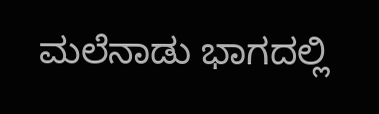ಮಲೆನಾಡು ಭಾಗದಲ್ಲಿ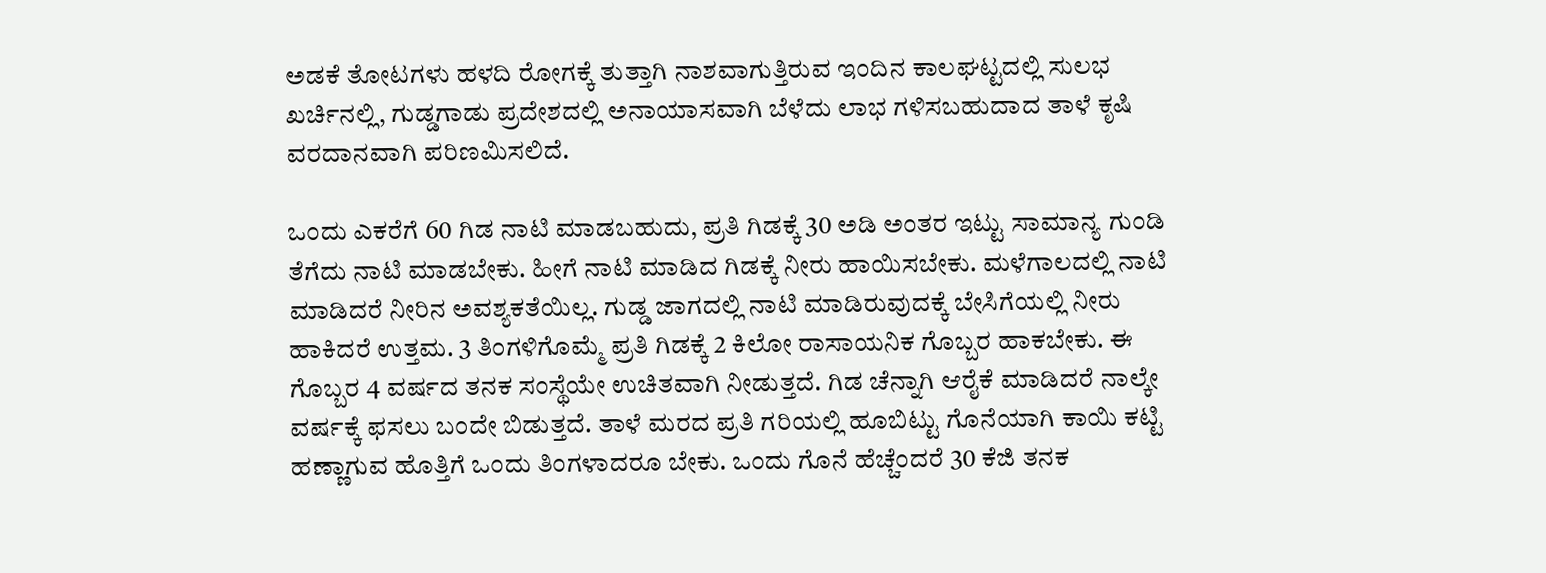ಅಡಕೆ ತೋಟಗಳು ಹಳದಿ ರೋಗಕ್ಕೆ ತುತ್ತಾಗಿ ನಾಶವಾಗುತ್ತಿರುವ ಇಂದಿನ ಕಾಲಘಟ್ಟದಲ್ಲಿ ಸುಲಭ ಖರ್ಚಿನಲ್ಲಿ, ಗುಡ್ಡಗಾಡು ಪ್ರದೇಶದಲ್ಲಿ ಅನಾಯಾಸವಾಗಿ ಬೆಳೆದು ಲಾಭ ಗಳಿಸಬಹುದಾದ ತಾಳೆ ಕೃಷಿ ವರದಾನವಾಗಿ ಪರಿಣಮಿಸಲಿದೆ.

ಒಂದು ಎಕರೆಗೆ 60 ಗಿಡ ನಾಟಿ ಮಾಡಬಹುದು, ಪ್ರತಿ ಗಿಡಕ್ಕೆ 30 ಅಡಿ ಅಂತರ ಇಟ್ಟು ಸಾಮಾನ್ಯ ಗುಂಡಿ ತೆಗೆದು ನಾಟಿ ಮಾಡಬೇಕು. ಹೀಗೆ ನಾಟಿ ಮಾಡಿದ ಗಿಡಕ್ಕೆ ನೀರು ಹಾಯಿಸಬೇಕು. ಮಳೆಗಾಲದಲ್ಲಿ ನಾಟಿ ಮಾಡಿದರೆ ನೀರಿನ ಅವಶ್ಯಕತೆಯಿಲ್ಲ. ಗುಡ್ಡ ಜಾಗದಲ್ಲಿ ನಾಟಿ ಮಾಡಿರುವುದಕ್ಕೆ ಬೇಸಿಗೆಯಲ್ಲಿ ನೀರು ಹಾಕಿದರೆ ಉತ್ತಮ. 3 ತಿಂಗಳಿಗೊಮ್ಮೆ ಪ್ರತಿ ಗಿಡಕ್ಕೆ 2 ಕಿಲೋ ರಾಸಾಯನಿಕ ಗೊಬ್ಬರ ಹಾಕಬೇಕು. ಈ ಗೊಬ್ಬರ 4 ವರ್ಷದ ತನಕ ಸಂಸ್ಥೆಯೇ ಉಚಿತವಾಗಿ ನೀಡುತ್ತದೆ. ಗಿಡ ಚೆನ್ನಾಗಿ ಆರೈಕೆ ಮಾಡಿದರೆ ನಾಲ್ಕೇ ವರ್ಷಕ್ಕೆ ಫಸಲು ಬಂದೇ ಬಿಡುತ್ತದೆ. ತಾಳೆ ಮರದ ಪ್ರತಿ ಗರಿಯಲ್ಲಿ ಹೂಬಿಟ್ಟು ಗೊನೆಯಾಗಿ ಕಾಯಿ ಕಟ್ಟಿ ಹಣ್ಣಾಗುವ ಹೊತ್ತಿಗೆ ಒಂದು ತಿಂಗಳಾದರೂ ಬೇಕು. ಒಂದು ಗೊನೆ ಹೆಚ್ಚೆಂದರೆ 30 ಕೆಜಿ ತನಕ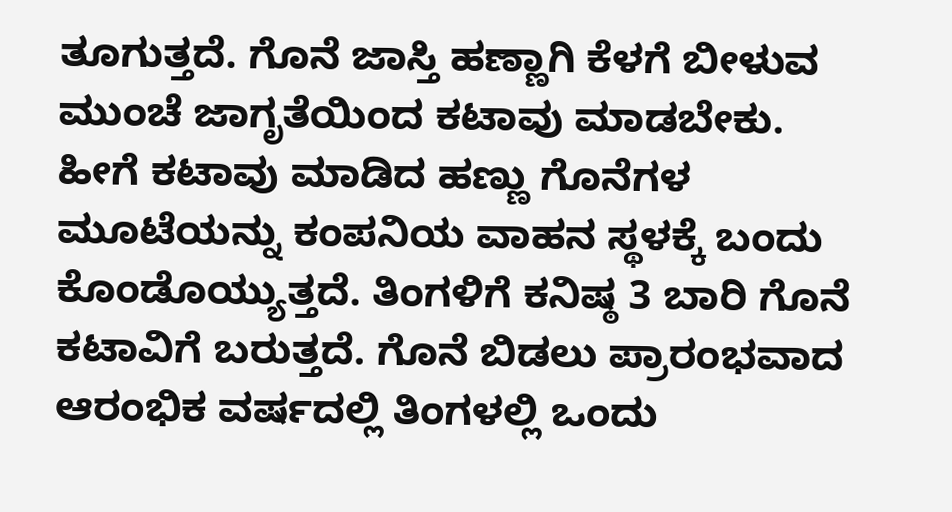ತೂಗುತ್ತದೆ. ಗೊನೆ ಜಾಸ್ತಿ ಹಣ್ಣಾಗಿ ಕೆಳಗೆ ಬೀಳುವ ಮುಂಚೆ ಜಾಗೃತೆಯಿಂದ ಕಟಾವು ಮಾಡಬೇಕು. ಹೀಗೆ ಕಟಾವು ಮಾಡಿದ ಹಣ್ಣು ಗೊನೆಗಳ ಮೂಟೆಯನ್ನು ಕಂಪನಿಯ ವಾಹನ ಸ್ಥಳಕ್ಕೆ ಬಂದು ಕೊಂಡೊಯ್ಯುತ್ತದೆ. ತಿಂಗಳಿಗೆ ಕನಿಷ್ಠ 3 ಬಾರಿ ಗೊನೆ ಕಟಾವಿಗೆ ಬರುತ್ತದೆ. ಗೊನೆ ಬಿಡಲು ಪ್ರಾರಂಭವಾದ ಆರಂಭಿಕ ವರ್ಷದಲ್ಲಿ ತಿಂಗಳಲ್ಲಿ ಒಂದು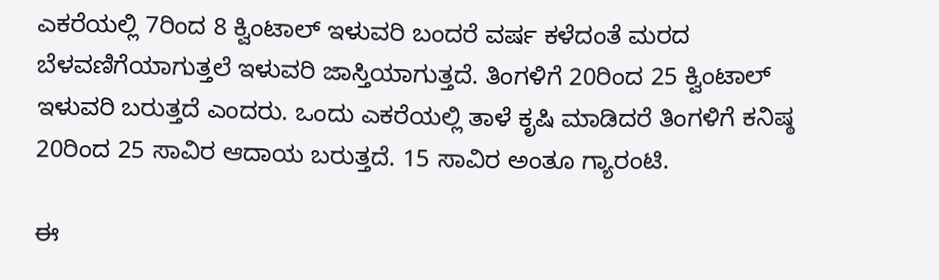ಎಕರೆಯಲ್ಲಿ 7ರಿಂದ 8 ಕ್ವಿಂಟಾಲ್ ಇಳುವರಿ ಬಂದರೆ ವರ್ಷ ಕಳೆದಂತೆ ಮರದ ಬೆಳವಣಿಗೆಯಾಗುತ್ತಲೆ ಇಳುವರಿ ಜಾಸ್ತಿಯಾಗುತ್ತದೆ. ತಿಂಗಳಿಗೆ 20ರಿಂದ 25 ಕ್ವಿಂಟಾಲ್ ಇಳುವರಿ ಬರುತ್ತದೆ ಎಂದರು. ಒಂದು ಎಕರೆಯಲ್ಲಿ ತಾಳೆ ಕೃಷಿ ಮಾಡಿದರೆ ತಿಂಗಳಿಗೆ ಕನಿಷ್ಠ 20ರಿಂದ 25 ಸಾವಿರ ಆದಾಯ ಬರುತ್ತದೆ. 15 ಸಾವಿರ ಅಂತೂ ಗ್ಯಾರಂಟಿ.

ಈ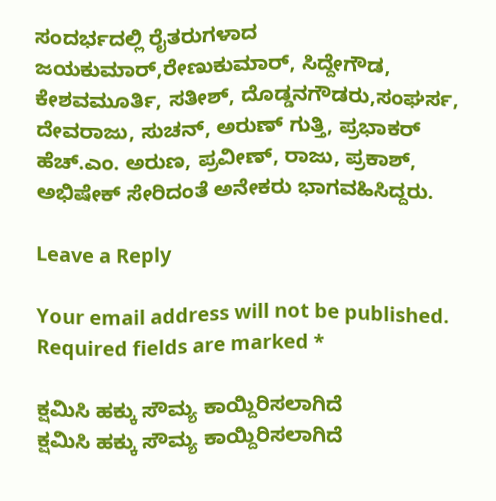ಸಂದರ್ಭದಲ್ಲಿ ರೈತರುಗಳಾದ ಜಯಕುಮಾರ್,ರೇಣುಕುಮಾರ್, ಸಿದ್ದೇಗೌಡ,  ಕೇಶವಮೂರ್ತಿ, ಸತೀಶ್, ದೊಡ್ಡನಗೌಡರು,ಸಂಘರ್ಸ, ದೇವರಾಜು, ಸುಚನ್, ಅರುಣ್ ಗುತ್ತಿ, ಪ್ರಭಾಕರ್ ಹೆಚ್.ಎಂ. ಅರುಣ, ಪ್ರವೀಣ್, ರಾಜು, ಪ್ರಕಾಶ್, ಅಭಿಷೇಕ್ ಸೇರಿದಂತೆ ಅನೇಕರು ಭಾಗವಹಿಸಿದ್ದರು.

Leave a Reply

Your email address will not be published. Required fields are marked *

ಕ್ಷಮಿಸಿ ಹಕ್ಕು ಸೌಮ್ಯ ಕಾಯ್ದಿರಿಸಲಾಗಿದೆ
ಕ್ಷಮಿಸಿ ಹಕ್ಕು ಸೌಮ್ಯ ಕಾಯ್ದಿರಿಸಲಾಗಿದೆ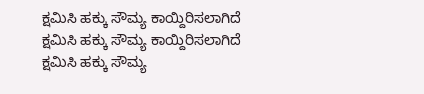ಕ್ಷಮಿಸಿ ಹಕ್ಕು ಸೌಮ್ಯ ಕಾಯ್ದಿರಿಸಲಾಗಿದೆ
ಕ್ಷಮಿಸಿ ಹಕ್ಕು ಸೌಮ್ಯ ಕಾಯ್ದಿರಿಸಲಾಗಿದೆ
ಕ್ಷಮಿಸಿ ಹಕ್ಕು ಸೌಮ್ಯ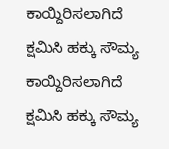ಕಾಯ್ದಿರಿಸಲಾಗಿದೆ
ಕ್ಷಮಿಸಿ ಹಕ್ಕು ಸೌಮ್ಯ ಕಾಯ್ದಿರಿಸಲಾಗಿದೆ
ಕ್ಷಮಿಸಿ ಹಕ್ಕು ಸೌಮ್ಯ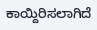ಕಾಯ್ದಿರಿಸಲಾಗಿದೆ